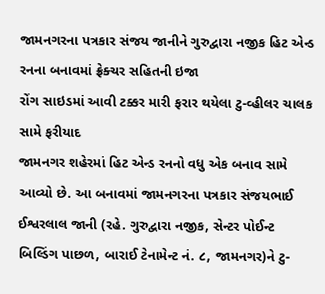જામનગરના પત્રકાર સંજય જાનીને ગુરુદ્વારા નજીક હિટ એન્ડ રનના બનાવમાં ફ્રેક્ચર સહિતની ઇજા
રોંગ સાઇડમાં આવી ટક્કર મારી ફરાર થયેલા ટુ-વ્હીલર ચાલક સામે ફરીયાદ
જામનગર શહેરમાં હિટ એન્ડ રનનો વધુ એક બનાવ સામે આવ્યો છે. આ બનાવમાં જામનગરના પત્રકાર સંજયભાઈ ઈશ્વરલાલ જાની (રહે. ગુરુદ્વારા નજીક, સેન્ટર પોઈન્ટ બિલ્ડિંગ પાછળ, બારાઈ ટેનામેન્ટ નં. ૮, જામનગર)ને ટુ-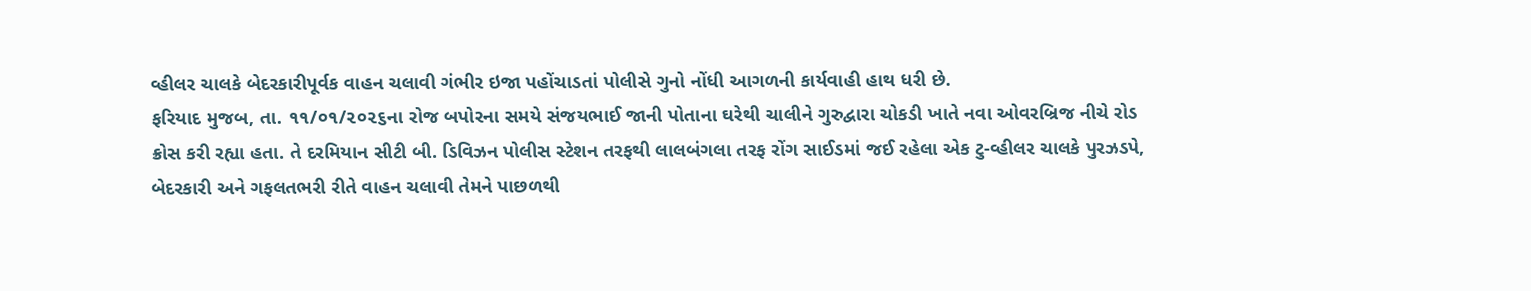વ્હીલર ચાલકે બેદરકારીપૂર્વક વાહન ચલાવી ગંભીર ઇજા પહોંચાડતાં પોલીસે ગુનો નોંધી આગળની કાર્યવાહી હાથ ધરી છે.
ફરિયાદ મુજબ, તા. ૧૧/૦૧/૨૦૨૬ના રોજ બપોરના સમયે સંજયભાઈ જાની પોતાના ઘરેથી ચાલીને ગુરુદ્વારા ચોકડી ખાતે નવા ઓવરબ્રિજ નીચે રોડ ક્રોસ કરી રહ્યા હતા. તે દરમિયાન સીટી બી. ડિવિઝન પોલીસ સ્ટેશન તરફથી લાલબંગલા તરફ રોંગ સાઈડમાં જઈ રહેલા એક ટુ-વ્હીલર ચાલકે પુરઝડપે, બેદરકારી અને ગફલતભરી રીતે વાહન ચલાવી તેમને પાછળથી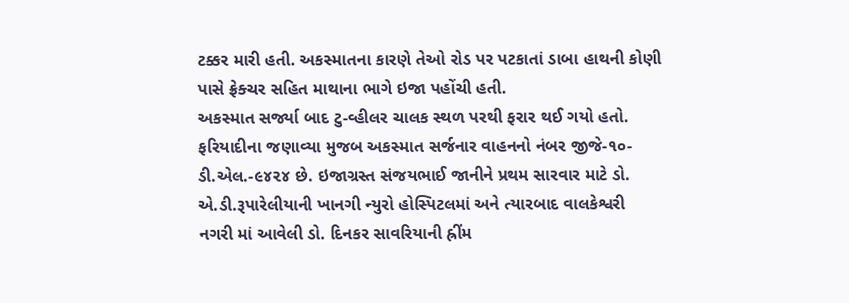ટક્કર મારી હતી. અકસ્માતના કારણે તેઓ રોડ પર પટકાતાં ડાબા હાથની કોણી પાસે ફ્રેક્ચર સહિત માથાના ભાગે ઇજા પહોંચી હતી.
અકસ્માત સર્જ્યા બાદ ટુ-વ્હીલર ચાલક સ્થળ પરથી ફરાર થઈ ગયો હતો. ફરિયાદીના જણાવ્યા મુજબ અકસ્માત સર્જનાર વાહનનો નંબર જીજે-૧૦-ડી.એલ.-૯૪૨૪ છે. ઇજાગ્રસ્ત સંજયભાઈ જાનીને પ્રથમ સારવાર માટે ડો. એ.ડી.રૂપારેલીયાની ખાનગી ન્યુરો હોસ્પિટલમાં અને ત્યારબાદ વાલકેશ્વરી નગરી માં આવેલી ડો. દિનકર સાવરિયાની હ્રીંમ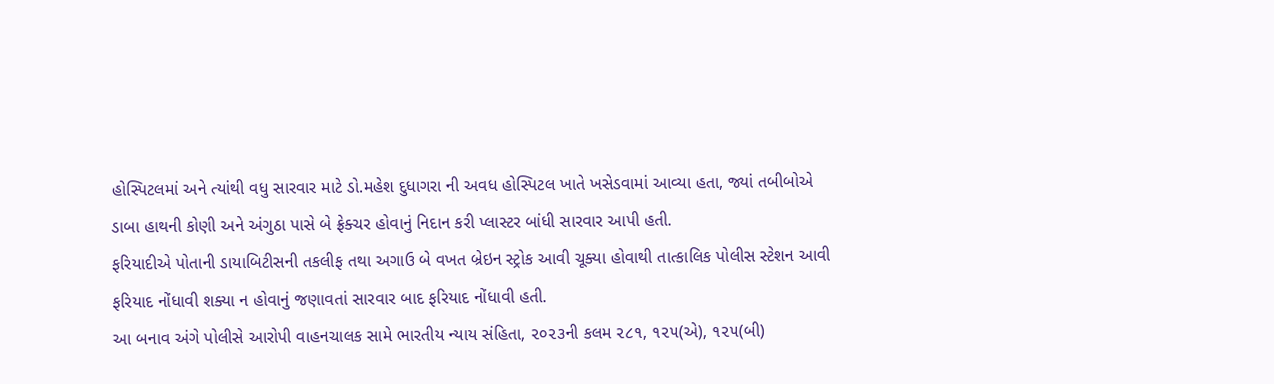હોસ્પિટલમાં અને ત્યાંથી વધુ સારવાર માટે ડો.મહેશ દુધાગરા ની અવધ હોસ્પિટલ ખાતે ખસેડવામાં આવ્યા હતા, જ્યાં તબીબોએ ડાબા હાથની કોણી અને અંગુઠા પાસે બે ફ્રેક્ચર હોવાનું નિદાન કરી પ્લાસ્ટર બાંધી સારવાર આપી હતી.
ફરિયાદીએ પોતાની ડાયાબિટીસની તકલીફ તથા અગાઉ બે વખત બ્રેઇન સ્ટ્રોક આવી ચૂક્યા હોવાથી તાત્કાલિક પોલીસ સ્ટેશન આવી ફરિયાદ નોંધાવી શક્યા ન હોવાનું જણાવતાં સારવાર બાદ ફરિયાદ નોંધાવી હતી.
આ બનાવ અંગે પોલીસે આરોપી વાહનચાલક સામે ભારતીય ન્યાય સંહિતા, ૨૦૨૩ની કલમ ૨૮૧, ૧૨૫(એ), ૧૨૫(બી)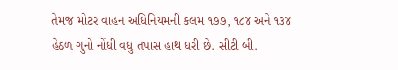તેમજ મોટર વાહન અધિનિયમની કલમ ૧૭૭, ૧૮૪ અને ૧૩૪ હેઠળ ગુનો નોંધી વધુ તપાસ હાથ ધરી છે. સીટી બી.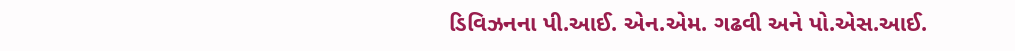ડિવિઝનના પી.આઈ. એન.એમ. ગઢવી અને પો.એસ.આઈ.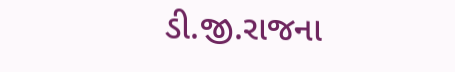ડી.જી.રાજના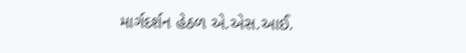માર્ગદર્શન હેઠળ એ.એસ.આઈ.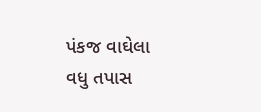પંકજ વાઘેલા વધુ તપાસ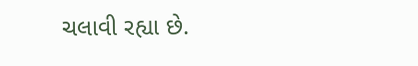ચલાવી રહ્યા છે.